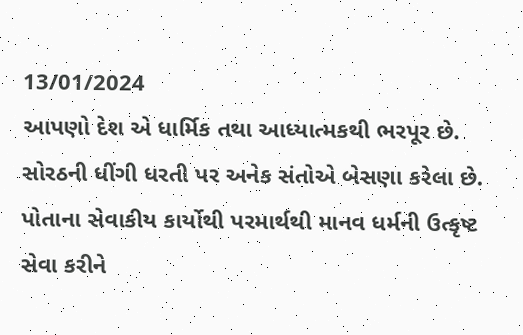13/01/2024
આપણો દેશ એ ધાર્મિક તથા આધ્યાત્મકથી ભરપૂર છે. સોરઠની ધીંગી ધરતી પર અનેક સંતોએ બેસણા કરેલા છે. પોતાના સેવાકીય કાર્યોથી પરમાર્થથી માનવ ધર્મની ઉત્કૃષ્ટ સેવા કરીને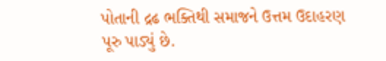પોતાની દ્રઢ ભક્તિથી સમાજને ઉત્તમ ઉદાહરણ પૂરુ પાડ્યું છે.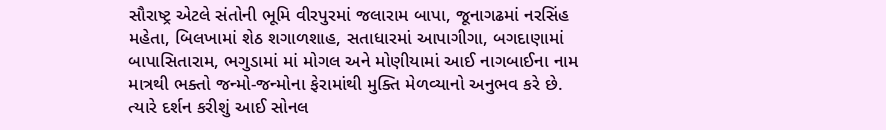સૌરાષ્ટ્ર એટલે સંતોની ભૂમિ વીરપુરમાં જલારામ બાપા, જૂનાગઢમાં નરસિંહ મહેતા, બિલખામાં શેઠ શગાળશાહ, સતાધારમાં આપાગીગા, બગદાણામાં બાપાસિતારામ, ભગુડામાં માં મોગલ અને મોણીયામાં આઈ નાગબાઈના નામ માત્રથી ભક્તો જન્મો-જન્મોના ફેરામાંથી મુક્તિ મેળવ્યાનો અનુભવ કરે છે. ત્યારે દર્શન કરીશું આઈ સોનલ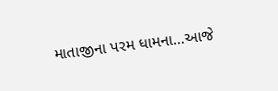માતાજીના પરમ ધામના…આજે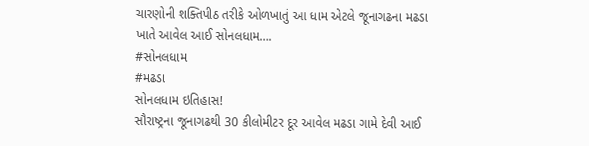ચારણોની શક્તિપીઠ તરીકે ઓળખાતું આ ધામ એટલે જૂનાગઢના મઢડા ખાતે આવેલ આઈ સોનલધામ….
#સોનલધામ
#મઢડા
સોનલધામ ઇતિહાસ!
સૌરાષ્ટ્રના જૂનાગઢથી 30 કીલોમીટર દૂર આવેલ મઢડા ગામે દેવી આઈ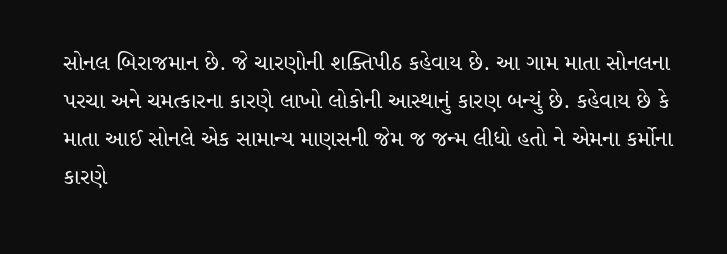સોનલ બિરાજમાન છે. જે ચારણોની શક્તિપીઠ કહેવાય છે. આ ગામ માતા સોનલના પરચા અને ચમત્કારના કારણે લાખો લોકોની આસ્થાનું કારણ બન્યું છે. કહેવાય છે કે માતા આઈ સોનલે એક સામાન્ય માણસની જેમ જ જન્મ લીધો હતો ને એમના કર્મોના કારણે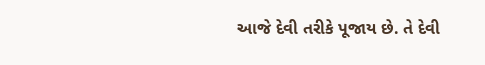આજે દેવી તરીકે પૂજાય છે. તે દેવી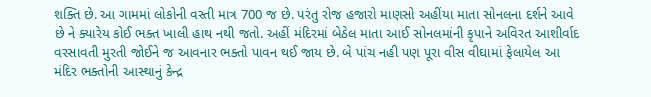શક્તિ છે. આ ગામમાં લોકોની વસ્તી માત્ર 700 જ છે. પરંતુ રોજ હજારો માણસો અહીંયા માતા સોનલના દર્શને આવે છે ને ક્યારેય કોઈ ભક્ત ખાલી હાથ નથી જતો. અહીં મંદિરમાં બેઠેલ માતા આઈ સોનલમાંની કૃપાને અવિરત આશીર્વાદ વરસાવતી મુરતી જોઈને જ આવનાર ભક્તો પાવન થઈ જાય છે. બે પાંચ નહી પણ પૂરા વીસ વીઘામાં ફેલાયેલ આ મંદિર ભક્તોની આસ્થાનું કેન્દ્ર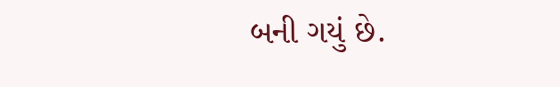બની ગયું છે.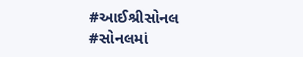#આઈશ્રીસોનલ
#સોનલમાં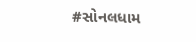#સોનલધામ